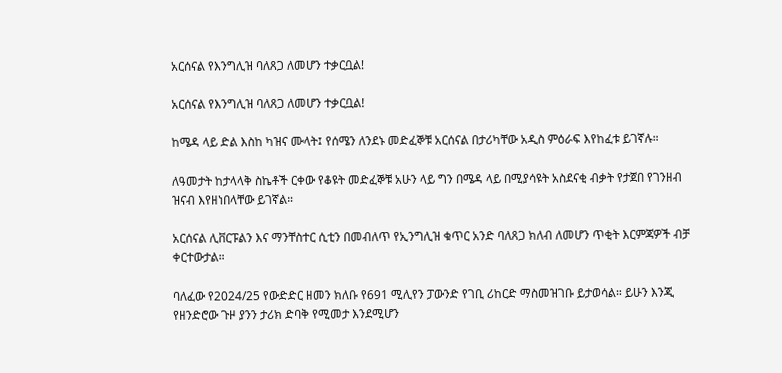አርሰናል የእንግሊዝ ባለጸጋ ለመሆን ተቃርቧል!

አርሰናል የእንግሊዝ ባለጸጋ ለመሆን ተቃርቧል!

ከሜዳ ላይ ድል እስከ ካዝና ሙላት፤ የሰሜን ለንደኑ መድፈኞቹ አርሰናል በታሪካቸው አዲስ ምዕራፍ እየከፈቱ ይገኛሉ።

ለዓመታት ከታላላቅ ስኬቶች ርቀው የቆዩት መድፈኞቹ አሁን ላይ ግን በሜዳ ላይ በሚያሳዩት አስደናቂ ብቃት የታጀበ የገንዘብ ዝናብ እየዘነበላቸው ይገኛል።

አርሰናል ሊቨርፑልን እና ማንቸስተር ሲቲን በመብለጥ የኢንግሊዝ ቁጥር አንድ ባለጸጋ ክለብ ለመሆን ጥቂት እርምጃዎች ብቻ ቀርተውታል።

ባለፈው የ2024/25 የውድድር ዘመን ክለቡ የ691 ሚሊየን ፓውንድ የገቢ ሪከርድ ማስመዝገቡ ይታወሳል። ይሁን እንጂ የዘንድሮው ጉዞ ያንን ታሪክ ድባቅ የሚመታ እንደሚሆን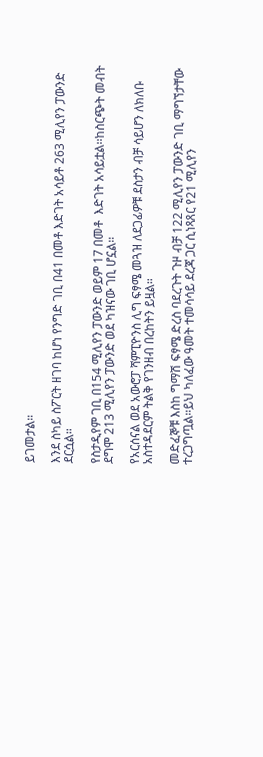ይገመታል።

እንደ ስካይ ስፖርት ዘገባ ከሆነ የንግድ ገቢ በ41 በመቶ እድገት አሳይቶ 263 ሚሊየን ፓውንድ ደርሷል።

የስታዲየም ገቢ በ154 ሚሊየን ፓውንድ ወይም 17 በመቶ  እድገት አሳይቷል፡፡ከስርጭት መብት ደግሞ 213 ሚሊየን ፓውንድ ወደ ካዝናው ገቢ ሆኗል።

የአርሰናል ወደ አውሮፓ ሻምፒዮንስ ሊግ ፍፃሜ መጓዝ ለደጋፊዎቹ ደስታን ብቻ ሳይሆን ለክለቡ አስተዳደርም ትልቅ የገንዘብ በረከትን ይዟል።

መድፈኞቹ እስከ ግማሽ ፍፃሜ ድረስ ባደረጉት ጉዞ ብቻ 122 ሚሊየን ፓውንድ ገቢ ማግኘታቸው ተረጋግጧል።ይህ ካለፈው ዓመት ተመሳሳይ ደረጃ ጋር ሲነጻጸር የ21 ሚሊየን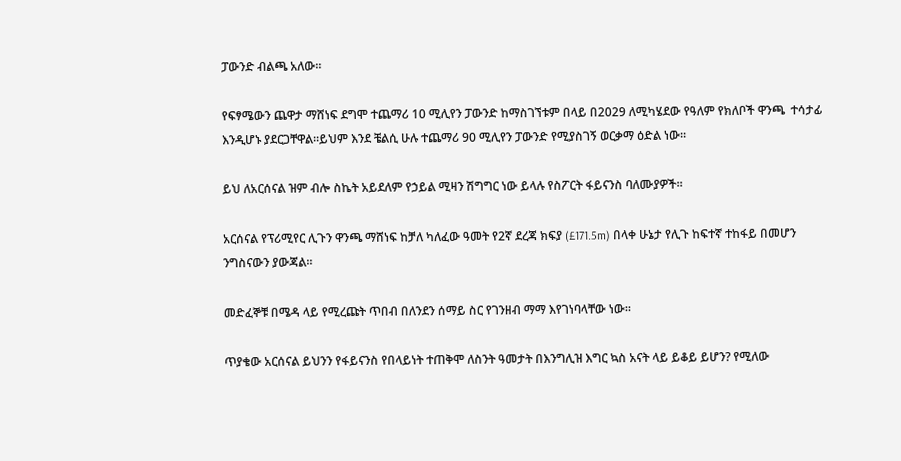ፓውንድ ብልጫ አለው።

የፍፃሜውን ጨዋታ ማሸነፍ ደግሞ ተጨማሪ 10 ሚሊየን ፓውንድ ከማስገኘቱም በላይ በ2029 ለሚካሄደው የዓለም የክለቦች ዋንጫ  ተሳታፊ እንዲሆኑ ያደርጋቸዋል።ይህም እንደ ቼልሲ ሁሉ ተጨማሪ 90 ሚሊየን ፓውንድ የሚያስገኝ ወርቃማ ዕድል ነው።

ይህ ለአርሰናል ዝም ብሎ ስኬት አይደለም የኃይል ሚዛን ሽግግር ነው ይላሉ የስፖርት ፋይናንስ ባለሙያዎች።

አርሰናል የፕሪሚየር ሊጉን ዋንጫ ማሸነፍ ከቻለ ካለፈው ዓመት የ2ኛ ደረጃ ክፍያ (£171.5m) በላቀ ሁኔታ የሊጉ ከፍተኛ ተከፋይ በመሆን ንግስናውን ያውጃል።

መድፈኞቹ በሜዳ ላይ የሚረጩት ጥበብ በለንደን ሰማይ ስር የገንዘብ ማማ እየገነባላቸው ነው።

ጥያቄው አርሰናል ይህንን የፋይናንስ የበላይነት ተጠቅሞ ለስንት ዓመታት በእንግሊዝ እግር ኳስ አናት ላይ ይቆይ ይሆን? የሚለው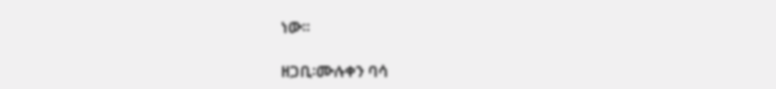ነው።

ዘጋቢ፡ሙሉቀን ባሳ